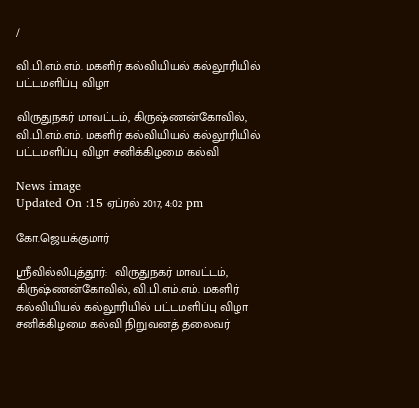/

வி.பி.எம்.எம். மகளிர் கல்வியியல் கல்லூரியில் பட்டமளிப்பு விழா

விருதுநகர் மாவட்டம், கிருஷ்ணன்கோவில், வி.பி.எம்.எம். மகளிர் கல்வியியல் கல்லூரியில் பட்டமளிப்பு விழா சனிக்கிழமை கல்வி

News image
Updated On :15 ஏப்ரல் 2017, 4:02 pm

கோ.ஜெயக்குமார்

ஸ்ரீவில்லிபுத்தூர்:  விருதுநகர் மாவட்டம், கிருஷ்ணன்கோவில், வி.பி.எம்.எம். மகளிர் கல்வியியல் கல்லூரியில் பட்டமளிப்பு விழா சனிக்கிழமை கல்வி நிறுவனத் தலைவர்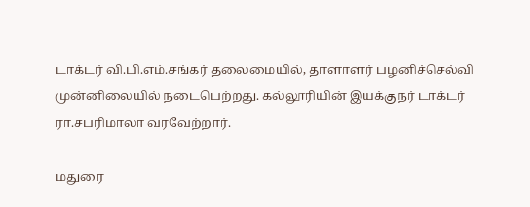டாக்டர் வி.பி.எம்.சங்கர் தலைமையில், தாளாளர் பழனிச்செல்வி முன்னிலையில் நடைபெற்றது. கல்லூரியின் இயக்குநர் டாக்டர் ரா.சபரிமாலா வரவேற்றார்.

மதுரை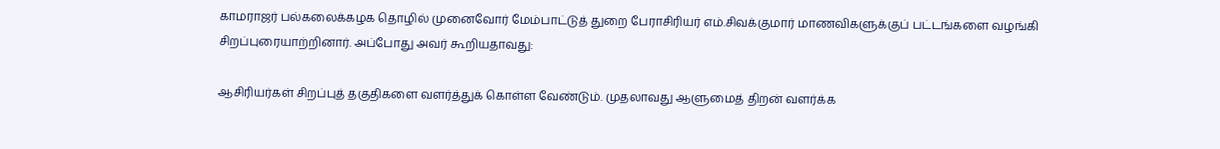காமராஜர் பல்கலைக்கழக தொழில் முனைவோர் மேம்பாட்டுத் துறை பேராசிரியர் எம்.சிவக்குமார் மாணவிகளுக்குப் பட்டங்களை வழங்கி சிறப்புரையாற்றினார். அப்போது அவர் கூறியதாவது:

ஆசிரியர்கள் சிறப்புத் தகுதிகளை வளர்த்துக் கொள்ள வேண்டும். முதலாவது ஆளுமைத் திறன் வளர்க்க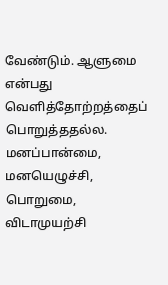வேண்டும். ஆளுமை என்பது வெளித்தோற்றத்தைப் பொறுத்ததல்ல. மனப்பான்மை, மனயெழுச்சி, பொறுமை, விடாமுயற்சி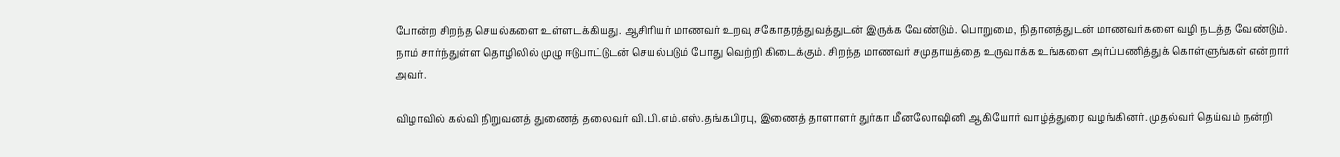போன்ற சிறந்த செயல்களை உள்ளடக்கியது. ஆசிரியர் மாணவர் உறவு சகோதரத்துவத்துடன் இருக்க வேண்டும். பொறுமை, நிதானத்துடன் மாணவர்களை வழி நடத்த வேண்டும். நாம் சார்ந்துள்ள தொழிலில் முழு ஈடுபாட்டுடன் செயல்படும் போது வெற்றி கிடைக்கும். சிறந்த மாணவர் சமுதாயத்தை உருவாக்க உங்களை அர்ப்பணித்துக் கொள்ளுங்கள் என்றார் அவர்.

விழாவில் கல்வி நிறுவனத் துணைத் தலைவர் வி.பி.எம்.எஸ்.தங்கபிரபு, இணைத் தாளாளர் துர்கா மீனலோஷினி ஆகியோர் வாழ்த்துரை வழங்கினர். முதல்வர் தெய்வம் நன்றி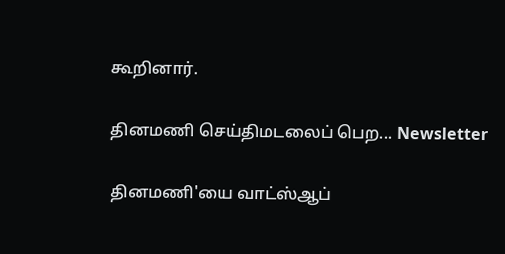கூறினார்.

தினமணி செய்திமடலைப் பெற... Newsletter

தினமணி'யை வாட்ஸ்ஆப்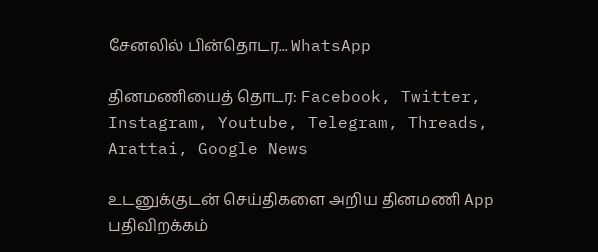சேனலில் பின்தொடர... WhatsApp

தினமணியைத் தொடர: Facebook, Twitter, Instagram, Youtube, Telegram, Threads, Arattai, Google News

உடனுக்குடன் செய்திகளை அறிய தினமணி App பதிவிறக்கம்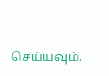செய்யவும்.